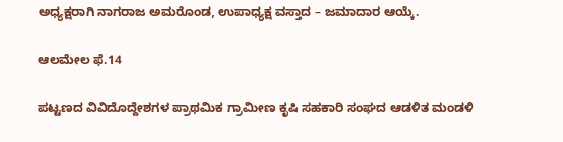ಅಧ್ಯಕ್ಷರಾಗಿ ನಾಗರಾಜ ಅಮರೊಂಡ, ಉಪಾಧ್ಯಕ್ಷ ವಸ್ತಾದ – ಜಮಾದಾರ ಆಯ್ಕೆ.

ಆಲಮೇಲ ಫೆ.14

ಪಟ್ಟಣದ ವಿವಿದೊದ್ದೇಶಗಳ ಪ್ರಾಥಮಿಕ ಗ್ರಾಮೀಣ ಕೃಷಿ ಸಹಕಾರಿ ಸಂಘದ ಆಡಳಿತ ಮಂಡಳಿ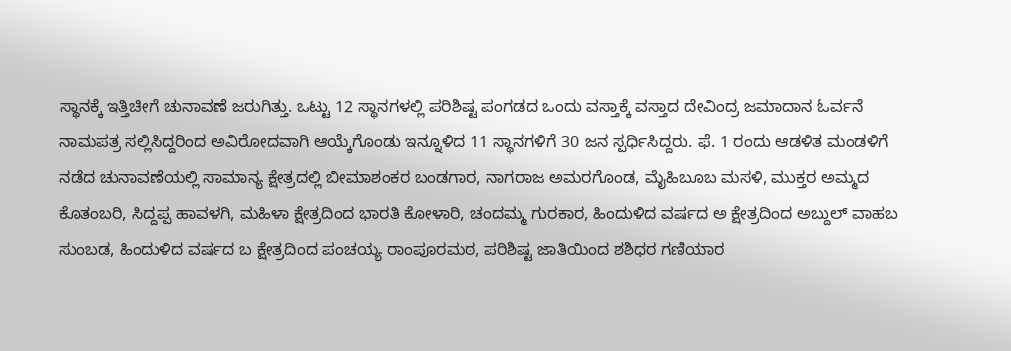ಸ್ಥಾನಕ್ಕೆ ಇತ್ತಿಚೀಗೆ ಚುನಾವಣೆ ಜರುಗಿತ್ತು. ಒಟ್ಟು 12 ಸ್ಥಾನಗಳಲ್ಲಿ ಪರಿಶಿಷ್ಟ ಪಂಗಡದ ಒಂದು ವಸ್ತಾಕ್ಕೆ ವಸ್ತಾದ ದೇವಿಂದ್ರ ಜಮಾದಾನ ಓರ್ವನೆ ನಾಮಪತ್ರ ಸಲ್ಲಿಸಿದ್ದರಿಂದ ಅವಿರೋದವಾಗಿ ಆಯ್ಕೆಗೊಂಡು ಇನ್ನೂಳಿದ 11 ಸ್ಥಾನಗಳಿಗೆ 30 ಜನ ಸ್ಪರ್ಧಿಸಿದ್ದರು. ಫೆ. 1 ರಂದು ಆಡಳಿತ ಮಂಡಳಿಗೆ ನಡೆದ ಚುನಾವಣೆಯಲ್ಲಿ ಸಾಮಾನ್ಯ ಕ್ಷೇತ್ರದಲ್ಲಿ ಬೀಮಾಶಂಕರ ಬಂಡಗಾರ, ನಾಗರಾಜ ಅಮರಗೊಂಡ, ಮೈಹಿಬೂಬ ಮಸಳಿ, ಮುಕ್ತರ ಅಮ್ಮದ ಕೊತಂಬರಿ, ಸಿದ್ದಪ್ಪ ಹಾವಳಗಿ, ಮಹಿಳಾ ಕ್ಷೇತ್ರದಿಂದ ಭಾರತಿ ಕೋಳಾರಿ, ಚಂದಮ್ಮ ಗುರಕಾರ, ಹಿಂದುಳಿದ ವರ್ಷದ ಅ ಕ್ಷೇತ್ರದಿಂದ ಅಬ್ದುಲ್ ವಾಹಬ ಸುಂಬಡ, ಹಿಂದುಳಿದ ವರ್ಷದ ಬ ಕ್ಷೇತ್ರದಿಂದ ಪಂಚಯ್ಯ ರಾಂಪೂರಮಠ, ಪರಿಶಿಷ್ಟ ಜಾತಿಯಿಂದ ಶಶಿಧರ ಗಣಿಯಾರ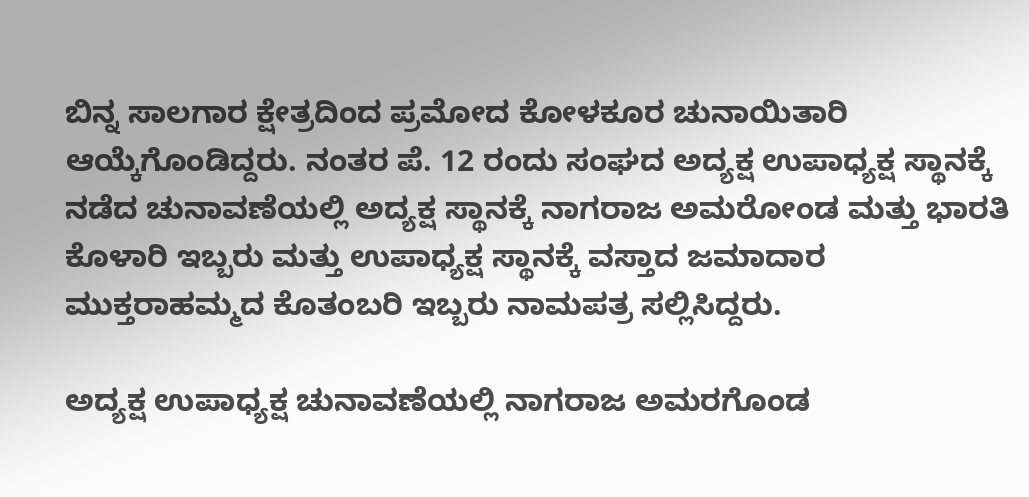ಬಿನ್ನ ಸಾಲಗಾರ ಕ್ಷೇತ್ರದಿಂದ ಪ್ರಮೋದ ಕೋಳಕೂರ ಚುನಾಯಿತಾರಿ ಆಯ್ಕೆಗೊಂಡಿದ್ದರು. ನಂತರ ಪೆ. 12 ರಂದು ಸಂಘದ ಅದ್ಯಕ್ಷ ಉಪಾಧ್ಯಕ್ಷ ಸ್ಥಾನಕ್ಕೆ ನಡೆದ ಚುನಾವಣೆಯಲ್ಲಿ ಅದ್ಯಕ್ಷ ಸ್ಥಾನಕ್ಕೆ ನಾಗರಾಜ ಅಮರೋಂಡ ಮತ್ತು ಭಾರತಿ ಕೊಳಾರಿ ಇಬ್ಬರು ಮತ್ತು ಉಪಾಧ್ಯಕ್ಷ ಸ್ಥಾನಕ್ಕೆ ವಸ್ತಾದ ಜಮಾದಾರ ಮುಕ್ತರಾಹಮ್ಮದ ಕೊತಂಬರಿ ಇಬ್ಬರು ನಾಮಪತ್ರ ಸಲ್ಲಿಸಿದ್ದರು.

ಅದ್ಯಕ್ಷ ಉಪಾಧ್ಯಕ್ಷ ಚುನಾವಣೆಯಲ್ಲಿ ನಾಗರಾಜ ಅಮರಗೊಂಡ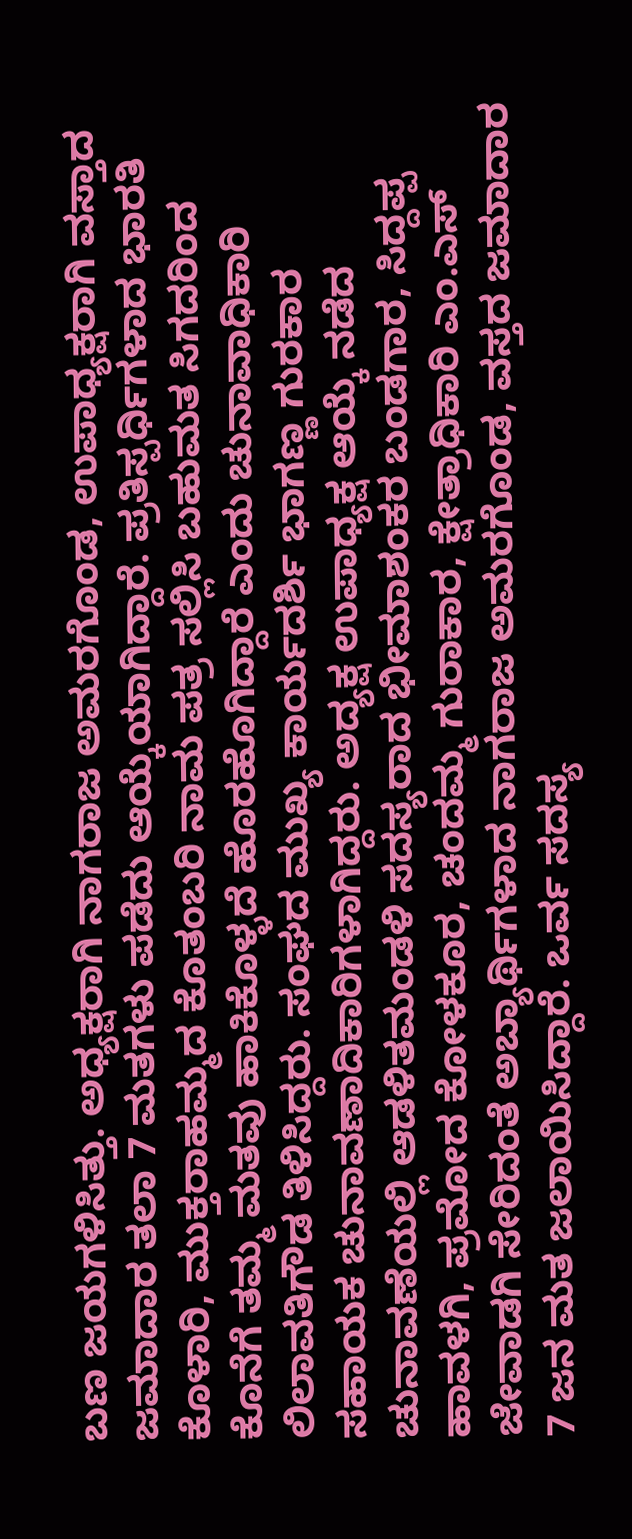ಬಣ ಜಯಗಳಿಸಿತ್ತು. ಅಧ್ಯಕ್ಷರಾಗಿ ನಾಗರಾಜ ಅಮರಗೊಂಡ, ಉಪಾಧ್ಯಕ್ಷರಾಗಿ ವಸ್ತಾದ ಜಮಾದಾರ ತಲಾ 7 ಮತಗಳು ಪಡೆದು ಆಯ್ಕೆಯಾಗಿದ್ದಾರೆ. ಪ್ರತಿಸ್ಪರ್ಧಿಗಳಾದ ಭಾರತಿ ಕೊಳಾರಿ, ಮುಕ್ತರಾಹಮ್ಮದ ಕೊತಂಬರಿ ನಾಮ ಪತ್ರ ಸಲ್ಲಿಸಿ ಬಹುಮತ ಸಿಗದರಿಂದ ಕೊನೆಗೆ ತಮ್ಮ ಮತವು ಹಾಕಿಕೊಳ್ಳದೆ ಹೊರಹೊಗಿದ್ದಾರೆ ಎಂದು ಚುನಾವಾಧಿಕಾರಿ ಲಿಲಾವತಿಗೌಡ ತಿಳಿಸಿದ್ದರು. ಸಂಘದ ಮುಖ್ಯ ಕಾರ್ಯದರ್ಶಿ ಭಾಗಣ್ಣ ಗುರಕಾರ ಸಹಾಯಕ ಚುನಾವಣಾದಿಕಾರಿಗಳಾಗಿದ್ದರು. ಅದ್ಯಕ್ಷ ಉಪಾಧ್ಯಕ್ಷ ಆಯ್ಕೆ ನಡೆದ ಚುನಾವಣೆಯಲ್ಲಿ ಆಡಳಿತಮಂಡಳಿ ಸದಸ್ಯರಾದ ಭೀಮಾಶಂಕರ ಬಂಡಗಾರ, ಸಿದ್ದಪ್ಪ ಹಾವಳಗಿ, ಪ್ರಮೋದ ಕೋಳಕೂರ, ಚಂದಮ್ಮ ಗುರಾಕಾರ, ಕ್ಷೇತ್ರಾಧಿಕಾರಿ ಎಂ.ಎಸ್ ಜೇವಾಡಗಿ ಸೇರಿದಂತೆ ಅಬ್ಯಾರ್ಥಿಗಳಾದ ನಾಗರಾಜ ಅಮರಗೊಂಡ, ವಸ್ತದ ಜಮಾದಾರ 7 ಜನ ಮತ ಜಲಾಯಿಸಿದ್ದಾರೆ. ಒರ್ವ ಸದಸ್ಯ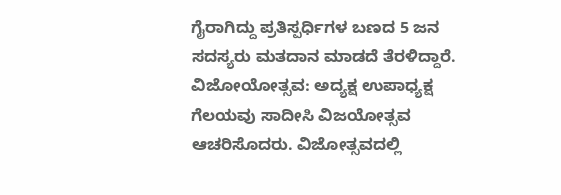ಗೈರಾಗಿದ್ದು ಪ್ರತಿಸ್ಪರ್ಧಿಗಳ ಬಣದ 5 ಜನ ಸದಸ್ಯರು ಮತದಾನ ಮಾಡದೆ ತೆರಳಿದ್ದಾರೆ. ವಿಜೋಯೋತ್ಸವ: ಅದ್ಯಕ್ಷ ಉಪಾಧ್ಯಕ್ಷ ಗೆಲಯವು ಸಾದೀಸಿ ವಿಜಯೋತ್ಸವ ಆಚರಿಸೊದರು. ವಿಜೋತ್ಸವದಲ್ಲಿ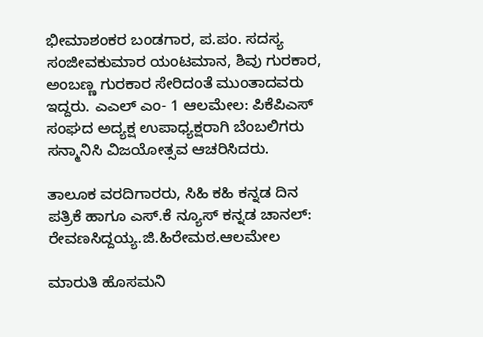ಭೀಮಾಶಂಕರ ಬಂಡಗಾರ, ಪ.ಪಂ. ಸದಸ್ಯ ಸಂಜೀವಕುಮಾರ ಯಂಟಮಾನ, ಶಿವು ಗುರಕಾರ, ಅಂಬಣ್ಣ ಗುರಕಾರ ಸೇರಿದಂತೆ ಮುಂತಾದವರು ಇದ್ದರು. ಎಎಲ್ ಎಂ- 1 ಆಲಮೇಲ: ಪಿಕೆಪಿಎಸ್ ಸಂಘದ ಅದ್ಯಕ್ಷ ಉಪಾಧ್ಯಕ್ಷರಾಗಿ ಬೆಂಬಲಿಗರು ಸನ್ಮಾನಿಸಿ ವಿಜಯೋತ್ಸವ ಆಚರಿಸಿದರು.

ತಾಲೂಕ ವರದಿಗಾರರು, ಸಿಹಿ ಕಹಿ ಕನ್ನಡ ದಿನ ಪತ್ರಿಕೆ ಹಾಗೂ ಎಸ್.ಕೆ ನ್ಯೂಸ್ ಕನ್ನಡ ಚಾನಲ್: ರೇವಣಸಿದ್ದಯ್ಯ.ಜಿ.ಹಿರೇಮಠ.ಆಲಮೇಲ

ಮಾರುತಿ ಹೊಸಮನಿ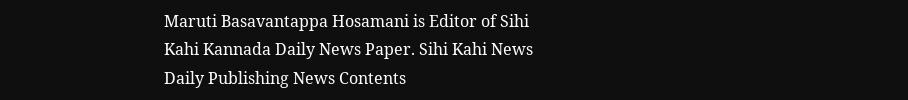Maruti Basavantappa Hosamani is Editor of Sihi Kahi Kannada Daily News Paper. Sihi Kahi News Daily Publishing News Contents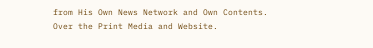from His Own News Network and Own Contents. Over the Print Media and Website.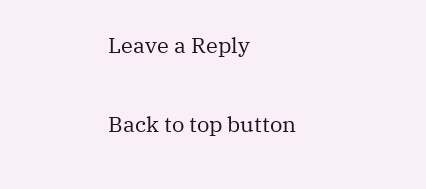Leave a Reply

Back to top button